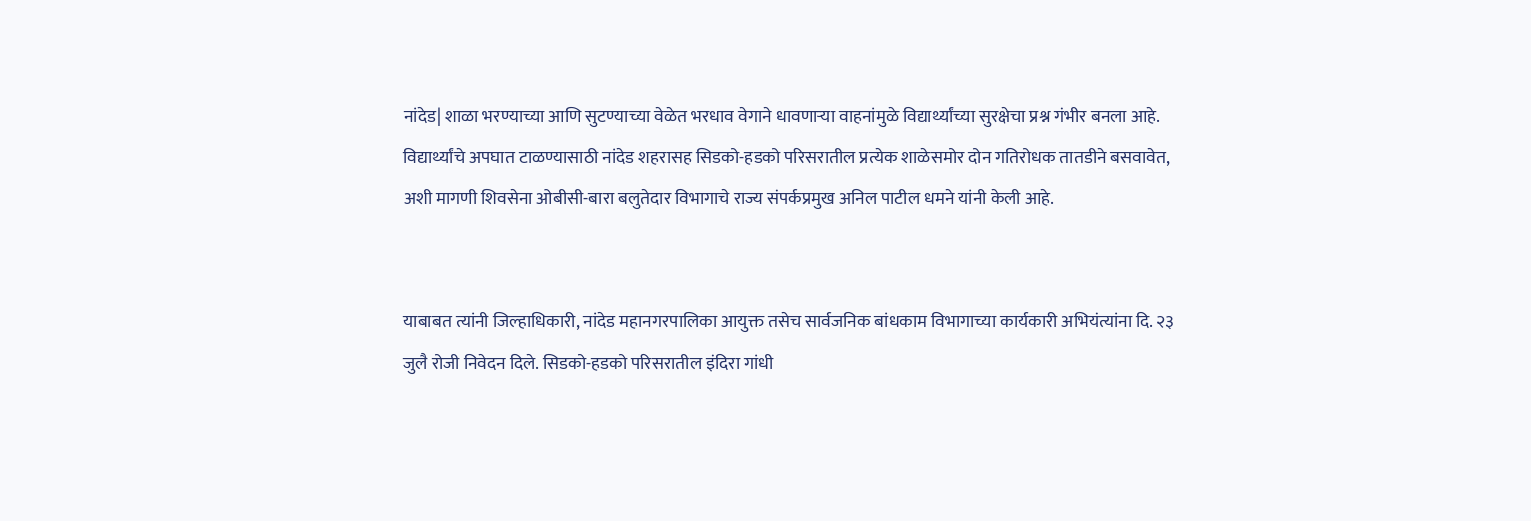नांदेड| शाळा भरण्याच्या आणि सुटण्याच्या वेळेत भरधाव वेगाने धावणाऱ्या वाहनांमुळे विद्यार्थ्यांच्या सुरक्षेचा प्रश्न गंभीर बनला आहे. विद्यार्थ्यांचे अपघात टाळण्यासाठी नांदेड शहरासह सिडको-हडको परिसरातील प्रत्येक शाळेसमोर दोन गतिरोधक तातडीने बसवावेत, अशी मागणी शिवसेना ओबीसी-बारा बलुतेदार विभागाचे राज्य संपर्कप्रमुख अनिल पाटील धमने यांनी केली आहे.


याबाबत त्यांनी जिल्हाधिकारी, नांदेड महानगरपालिका आयुक्त तसेच सार्वजनिक बांधकाम विभागाच्या कार्यकारी अभियंत्यांना दि. २३ जुलै रोजी निवेदन दिले. सिडको-हडको परिसरातील इंदिरा गांधी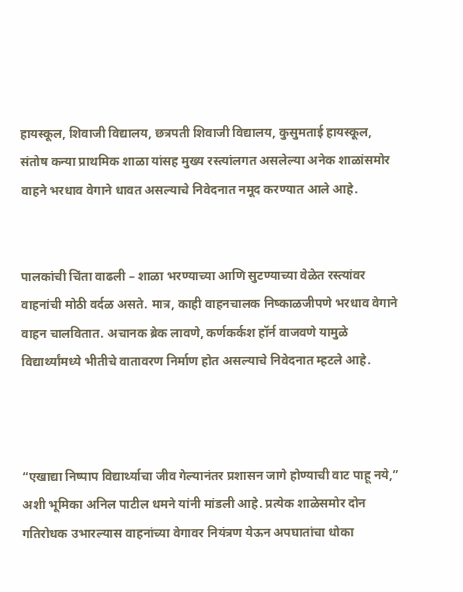हायस्कूल, शिवाजी विद्यालय, छत्रपती शिवाजी विद्यालय, कुसुमताई हायस्कूल, संतोष कन्या प्राथमिक शाळा यांसह मुख्य रस्त्यांलगत असलेल्या अनेक शाळांसमोर वाहने भरधाव वेगाने धावत असल्याचे निवेदनात नमूद करण्यात आले आहे.


पालकांची चिंता वाढली – शाळा भरण्याच्या आणि सुटण्याच्या वेळेत रस्त्यांवर वाहनांची मोठी वर्दळ असते. मात्र, काही वाहनचालक निष्काळजीपणे भरधाव वेगाने वाहन चालवितात. अचानक ब्रेक लावणे, कर्णकर्कश हॉर्न वाजवणे यामुळे विद्यार्थ्यांमध्ये भीतीचे वातावरण निर्माण होत असल्याचे निवेदनात म्हटले आहे.



“एखाद्या निष्पाप विद्यार्थ्याचा जीव गेल्यानंतर प्रशासन जागे होण्याची वाट पाहू नये,” अशी भूमिका अनिल पाटील धमने यांनी मांडली आहे. प्रत्येक शाळेसमोर दोन गतिरोधक उभारल्यास वाहनांच्या वेगावर नियंत्रण येऊन अपघातांचा धोका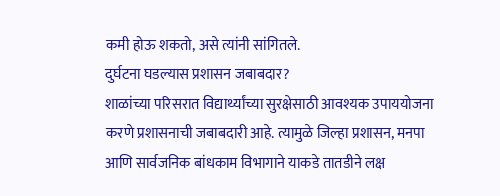कमी होऊ शकतो, असे त्यांनी सांगितले.
दुर्घटना घडल्यास प्रशासन जबाबदार?
शाळांच्या परिसरात विद्यार्थ्यांच्या सुरक्षेसाठी आवश्यक उपाययोजना करणे प्रशासनाची जबाबदारी आहे. त्यामुळे जिल्हा प्रशासन, मनपा आणि सार्वजनिक बांधकाम विभागाने याकडे तातडीने लक्ष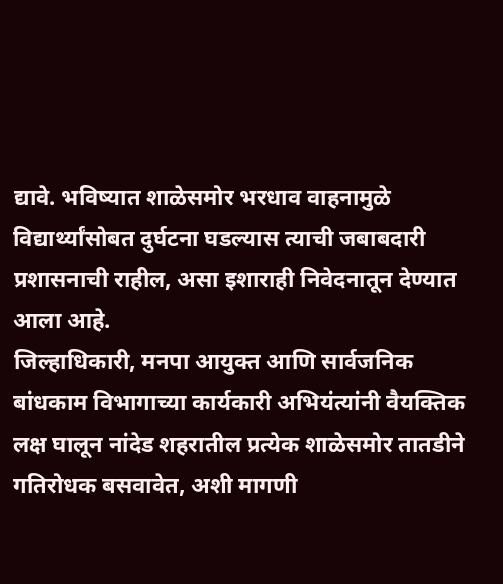द्यावे. भविष्यात शाळेसमोर भरधाव वाहनामुळे विद्यार्थ्यांसोबत दुर्घटना घडल्यास त्याची जबाबदारी प्रशासनाची राहील, असा इशाराही निवेदनातून देण्यात आला आहे.
जिल्हाधिकारी, मनपा आयुक्त आणि सार्वजनिक बांधकाम विभागाच्या कार्यकारी अभियंत्यांनी वैयक्तिक लक्ष घालून नांदेड शहरातील प्रत्येक शाळेसमोर तातडीने गतिरोधक बसवावेत, अशी मागणी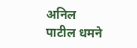अनिल पाटील धमने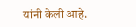यांनी केली आहे.